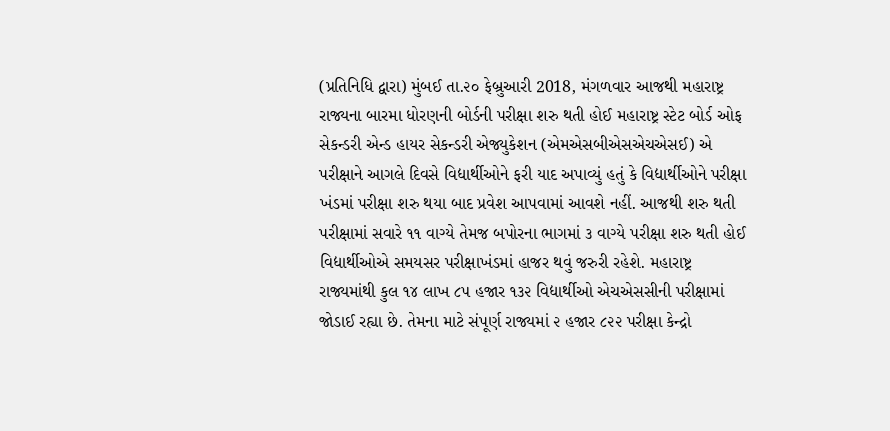(પ્રતિનિધિ દ્વારા) મુંબઈ તા.૨૦ ફેબ્રુઆરી 2018, મંગળવાર આજથી મહારાષ્ટ્ર રાજ્યના બારમા ધોરણની બોર્ડની પરીક્ષા શરુ થતી હોઈ મહારાષ્ટ્ર સ્ટેટ બોર્ડ ઓફ સેકન્ડરી એન્ડ હાયર સેકન્ડરી એજ્યુકેશન (એમએસબીએસએચએસઈ) એ પરીક્ષાને આગલે દિવસે વિદ્યાર્થીઓને ફરી યાદ અપાવ્યું હતું કે વિદ્યાર્થીઓને પરીક્ષા ખંડમાં પરીક્ષા શરુ થયા બાદ પ્રવેશ આપવામાં આવશે નહીં. આજથી શરુ થતી પરીક્ષામાં સવારે ૧૧ વાગ્યે તેમજ બપોરના ભાગમાં ૩ વાગ્યે પરીક્ષા શરુ થતી હોઈ વિદ્યાર્થીઓએ સમયસર પરીક્ષાખંડમાં હાજર થવું જરુરી રહેશે. મહારાષ્ટ્ર રાજ્યમાંથી કુલ ૧૪ લાખ ૮૫ હજાર ૧૩૨ વિદ્યાર્થીઓ એચએસસીની પરીક્ષામાં જોડાઈ રહ્યા છે. તેમના માટે સંપૂર્ણ રાજ્યમાં ૨ હજાર ૮૨૨ પરીક્ષા કેન્દ્રો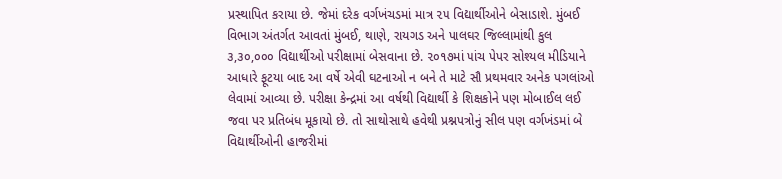પ્રસ્થાપિત કરાયા છે. જેમાં દરેક વર્ગખંચડમાં માત્ર ૨૫ વિદ્યાર્થીઓને બેસાડાશે. મુંબઈ વિભાગ અંતર્ગત આવતાં મુંબઈ, થાણે, રાયગડ અને પાલઘર જિલ્લામાંથી કુલ ૩,૩૦,૦૦૦ વિદ્યાર્થીઓ પરીક્ષામાં બેસવાના છે. ૨૦૧૭માં ૫ાંચ પેપર સોશ્યલ મીડિયાને આધારે ફૂટયા બાદ આ વર્ષે એવી ઘટનાઓ ન બને તે માટે સૌ પ્રથમવાર અનેક પગલાંઓ લેવામાં આવ્યા છે. પરીક્ષા કેન્દ્રમાં આ વર્ષથી વિદ્યાર્થી કે શિક્ષકોને પણ મોબાઈલ લઈ જવા પર પ્રતિબંધ મૂકાયો છે. તો સાથોસાથે હવેથી પ્રશ્નપત્રોનું સીલ પણ વર્ગખંડમાં બે વિદ્યાર્થીઓની હાજરીમાં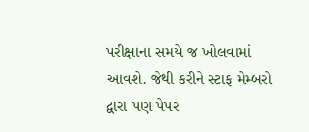પરીક્ષાના સમયે જ ખોલવામાં આવશે. જેથી કરીને સ્ટાફ મેમ્બરો દ્વારા પણ પેપર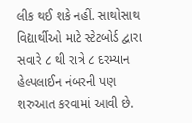લીક થઈ શકે નહીં. સાથોસાથ વિદ્યાર્થીઓ માટે સ્ટેટબોર્ડ દ્વારા સવારે ૮ થી રાત્રે ૮ દરમ્યાન હેલ્પલાઈન નંબરની પણ શરુઆત કરવામાં આવી છે.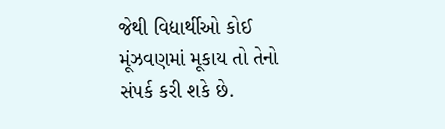જેથી વિદ્યાર્થીઓ કોઈ મૂંઝવણમાં મૂકાય તો તેનો સંપર્ક કરી શકે છે.